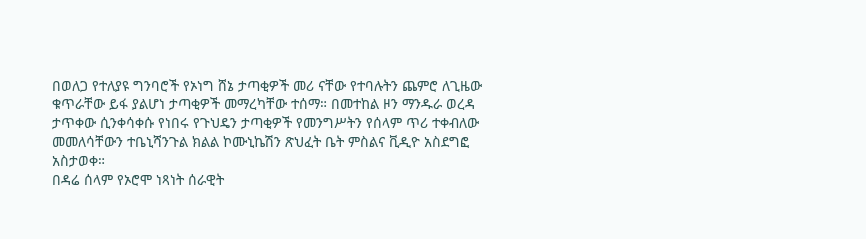በወለጋ የተለያዩ ግንባሮች የኦነግ ሸኔ ታጣቂዎች መሪ ናቸው የተባሉትን ጨምሮ ለጊዜው ቁጥራቸው ይፋ ያልሆነ ታጣቂዎች መማረካቸው ተሰማ። በመተከል ዞን ማንዱራ ወረዳ ታጥቀው ሲንቀሳቀሱ የነበሩ የጉህዴን ታጣቂዎች የመንግሥትን የሰላም ጥሪ ተቀብለው መመለሳቸውን ተቤኒሻንጉል ክልል ኮሙኒኬሽን ጽህፈት ቤት ምስልና ቪዲዮ አስደግፎ አስታወቀ።
በዳሬ ሰላም የኦሮሞ ነጻነት ሰራዊት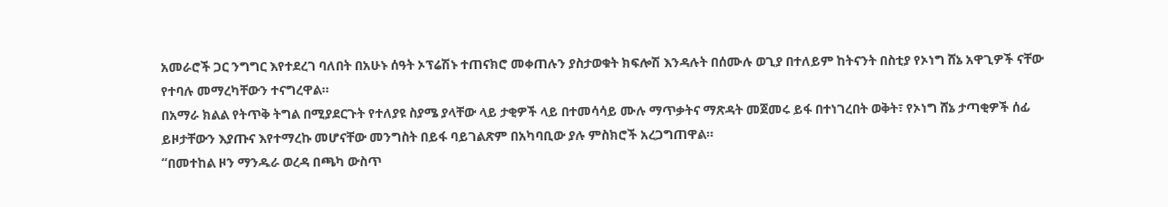አመራሮች ጋር ንግግር እየተደረገ ባለበት በአሁኑ ሰዓት ኦፕሬሽኑ ተጠናክሮ መቀጠሉን ያስታወቁት ክፍሎሽ እንዳሉት በሰሙሉ ወጊያ በተለይም ከትናንት በስቲያ የኦነግ ሸኔ አዋጊዎች ናቸው የተባሉ መማረካቸውን ተናግረዋል።
በአማራ ክልል የትጥቅ ትግል በሚያደርጉት የተለያዩ ስያሜ ያላቸው ላይ ታቂዎች ላይ በተመሳሳይ ሙሉ ማጥቃትና ማጽዳት መጀመሩ ይፋ በተነገረበት ወቅት፣ የኦነግ ሸኔ ታጣቂዎች ሰፊ ይዞታቸውን እያጡና እየተማረኩ መሆናቸው መንግስት በይፋ ባይገልጽም በአካባቢው ያሉ ምስክሮች አረጋግጠዋል።
“በመተከል ዞን ማንዱራ ወረዳ በጫካ ውስጥ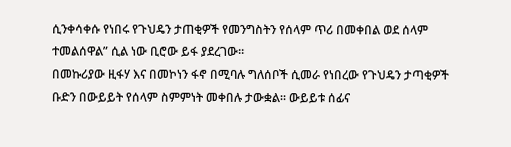ሲንቀሳቀሱ የነበሩ የጉህዴን ታጠቂዎች የመንግስትን የሰላም ጥሪ በመቀበል ወደ ሰላም ተመልሰዋል” ሲል ነው ቢሮው ይፋ ያደረገው።
በመኩሪያው ዚፋሃ እና በመኮነን ፋኖ በሚባሉ ግለሰቦች ሲመራ የነበረው የጉህዴን ታጣቂዎች ቡድን በውይይት የሰላም ስምምነት መቀበሉ ታውቋል። ውይይቱ ሰፊና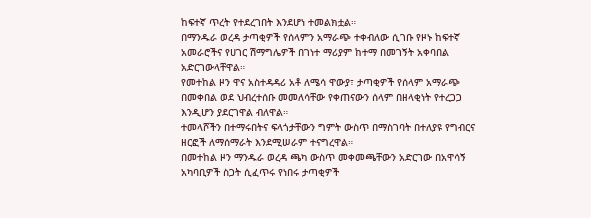ከፍተኛ ጥረት የተደረገበት እንደሆነ ተመልክቷል።
በማንዱራ ወረዳ ታጣቂዎች የሰላምን አማራጭ ተቀብለው ሲገቡ የዞኑ ከፍተኛ አመራሮችና የሀገር ሽማግሌዎች በገነተ ማሪያም ከተማ በመገኝት አቀባበል አድርገውላቸዋል።
የመተከል ዞን ዋና አስተዳዳሪ አቶ ለሜሳ ዋውያ፣ ታጣቂዎች የሰላም አማራጭ በመቀበል ወደ ህብረተሰቡ መመለሳቸው የቀጠናውን ሰላም በዘላቂነት የተረጋጋ እንዲሆን ያደርገዋል ብለዋል።
ተመላሾችን በተማሩበትና ፍላጎታቸውን ግምት ውስጥ በማስገባት በተለያዩ የግብርና ዘርፎች ለማሰማራት እንደሚሠራም ተናግረዋል።
በመተከል ዞን ማንዱራ ወረዳ ጫካ ውስጥ መቀመጫቸውን አድርገው በአዋሳኝ አካባቢዎች ስጋት ሲፈጥሩ የነበሩ ታጣቂዎች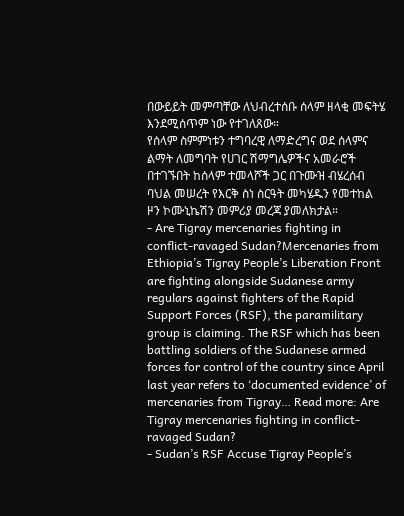በውይይት መምጣቸው ለህብረተሰቡ ሰላም ዘላቂ መፍትሄ እንደሚሰጥም ነው የተገለጸው።
የሰላም ስምምነቱን ተግባረዊ ለማድረግና ወደ ሰላምና ልማት ለመግባት የሀገር ሽማግሌዎችና አመራሮች በተገኙበት ከሰላም ተመላሾች ጋር በጉሙዝ ብሄረሰብ ባህል መሠረት የእርቅ ስነ ስርዓት መካሄዱን የመተከል ዞን ኮሙኒኬሽን መምሪያ መረጃ ያመለክታል።
- Are Tigray mercenaries fighting in conflict-ravaged Sudan?Mercenaries from Ethiopia’s Tigray People’s Liberation Front are fighting alongside Sudanese army regulars against fighters of the Rapid Support Forces (RSF), the paramilitary group is claiming. The RSF which has been battling soldiers of the Sudanese armed forces for control of the country since April last year refers to ‘documented evidence’ of mercenaries from Tigray… Read more: Are Tigray mercenaries fighting in conflict-ravaged Sudan?
- Sudan’s RSF Accuse Tigray People’s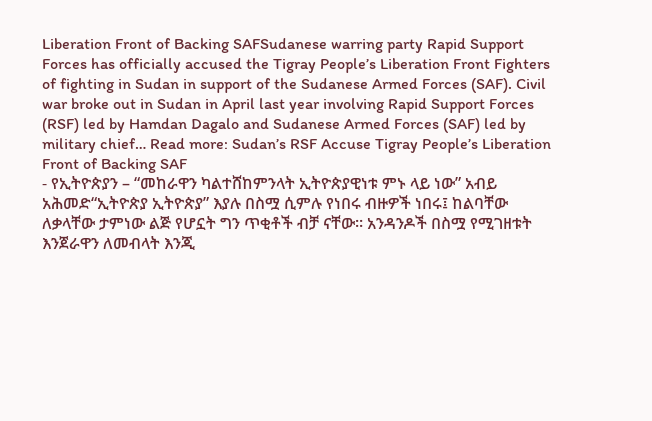Liberation Front of Backing SAFSudanese warring party Rapid Support Forces has officially accused the Tigray People’s Liberation Front Fighters of fighting in Sudan in support of the Sudanese Armed Forces (SAF). Civil war broke out in Sudan in April last year involving Rapid Support Forces (RSF) led by Hamdan Dagalo and Sudanese Armed Forces (SAF) led by military chief… Read more: Sudan’s RSF Accuse Tigray People’s Liberation Front of Backing SAF
- የኢትዮጵያን – “መከራዋን ካልተሸከምንላት ኢትዮጵያዊነቱ ምኑ ላይ ነው” አብይ አሕመድ“ኢትዮጵያ ኢትዮጵያ” እያሉ በስሟ ሲምሉ የነበሩ ብዙዎች ነበሩ፤ ከልባቸው ለቃላቸው ታምነው ልጅ የሆኗት ግን ጥቂቶች ብቻ ናቸው። አንዳንዶች በስሟ የሚገዘቱት እንጀራዋን ለመብላት እንጂ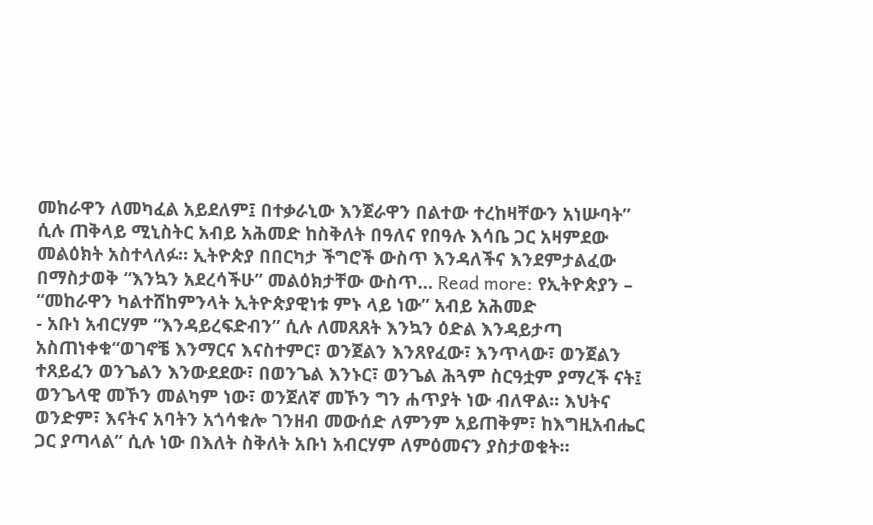መከራዋን ለመካፈል አይደለም፤ በተቃራኒው እንጀራዋን በልተው ተረከዛቸውን አነሡባት” ሲሉ ጠቅላይ ሚኒስትር አብይ አሕመድ ከስቅለት በዓለና የበዓሉ እሳቤ ጋር አዛምደው መልዕክት አስተላለፉ። ኢትዮጵያ በበርካታ ችግሮች ውስጥ እንዳለችና እንደምታልፈው በማስታወቅ “እንኳን አደረሳችሁ” መልዕክታቸው ውስጥ… Read more: የኢትዮጵያን – “መከራዋን ካልተሸከምንላት ኢትዮጵያዊነቱ ምኑ ላይ ነው” አብይ አሕመድ
- አቡነ አብርሃም “እንዳይረፍድብን” ሲሉ ለመጸጸት እንኳን ዕድል እንዳይታጣ አስጠነቀቁ“ወገኖቼ እንማርና እናስተምር፣ ወንጀልን እንጸየፈው፣ እንጥላው፣ ወንጀልን ተጸይፈን ወንጌልን እንውደደው፣ በወንጌል እንኑር፣ ወንጌል ሕጓም ስርዓቷም ያማረች ናት፤ ወንጌላዊ መኾን መልካም ነው፣ ወንጀለኛ መኾን ግን ሐጥያት ነው ብለዋል፡፡ እህትና ወንድም፣ እናትና አባትን አጎሳቁሎ ገንዘብ መውሰድ ለምንም አይጠቅም፣ ከእግዚአብሔር ጋር ያጣላል” ሲሉ ነው በእለት ስቅለት አቡነ አብርሃም ለምዕመናን ያስታወቁት።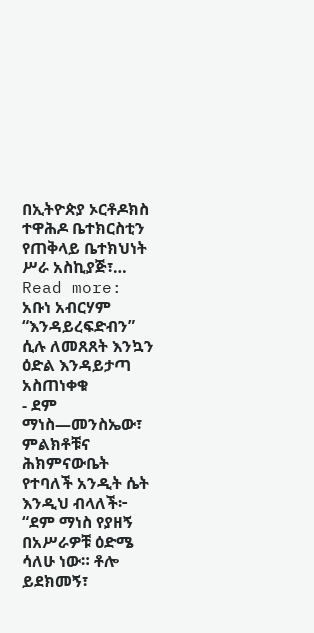በኢትዮጵያ ኦርቶዶክስ ተዋሕዶ ቤተክርስቲን የጠቅላይ ቤተክህነት ሥራ አስኪያጅ፣… Read more: አቡነ አብርሃም “እንዳይረፍድብን” ሲሉ ለመጸጸት እንኳን ዕድል እንዳይታጣ አስጠነቀቁ
- ደም ማነስ—መንስኤው፣ ምልክቶቹና ሕክምናውቤት የተባለች አንዲት ሴት እንዲህ ብላለች፦ “ደም ማነስ የያዘኝ በአሥራዎቹ ዕድሜ ሳለሁ ነው። ቶሎ ይደክመኝ፣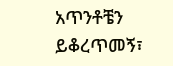አጥንቶቼን ይቆረጥመኝ፣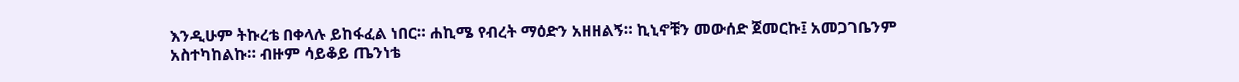እንዲሁም ትኩረቴ በቀላሉ ይከፋፈል ነበር። ሐኪሜ የብረት ማዕድን አዘዘልኝ። ኪኒኖቹን መውሰድ ጀመርኩ፤ አመጋገቤንም አስተካከልኩ። ብዙም ሳይቆይ ጤንነቴ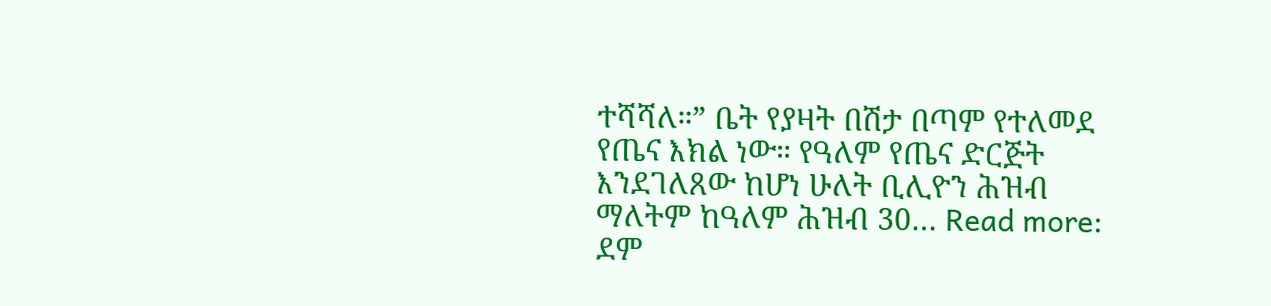ተሻሻለ።” ቤት የያዛት በሽታ በጣም የተለመደ የጤና እክል ነው። የዓለም የጤና ድርጅት እንደገለጸው ከሆነ ሁለት ቢሊዮን ሕዝብ ማለትም ከዓለም ሕዝብ 30… Read more: ደም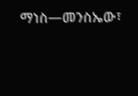ማነስ—መንስኤው፣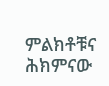ምልክቶቹና ሕክምናው